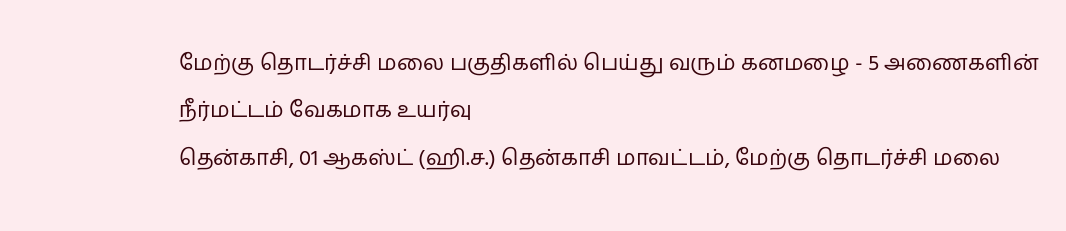மேற்கு தொடர்ச்சி மலை பகுதிகளில் பெய்து வரும் கனமழை - 5 அணைகளின் நீர்மட்டம் வேகமாக உயர்வு
தென்காசி, 01 ஆகஸ்ட் (ஹி.ச.) தென்காசி மாவட்டம், மேற்கு தொடர்ச்சி மலை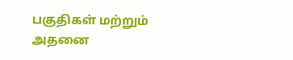பகுதிகள் மற்றும் அதனை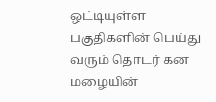ஒட்டியுள்ள பகுதிகளின் பெய்து வரும் தொடர் கன மழையின்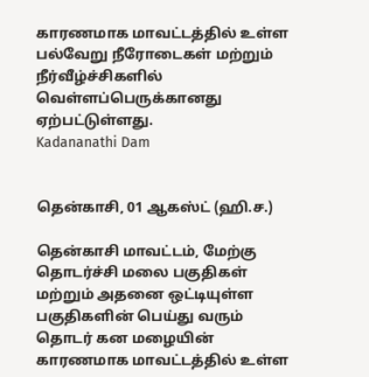காரணமாக மாவட்டத்தில் உள்ள பல்வேறு நீரோடைகள் மற்றும் நீர்வீழ்ச்சிகளில் வெள்ளப்பெருக்கானது ஏற்பட்டுள்ளது.
Kadananathi Dam


தென்காசி, 01 ஆகஸ்ட் (ஹி.ச.)

தென்காசி மாவட்டம், மேற்கு தொடர்ச்சி மலை பகுதிகள் மற்றும் அதனை ஒட்டியுள்ள பகுதிகளின் பெய்து வரும் தொடர் கன மழையின் காரணமாக மாவட்டத்தில் உள்ள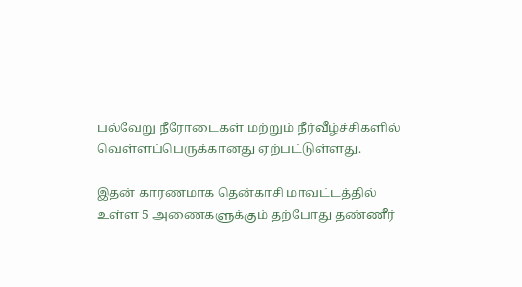பல்வேறு நீரோடைகள் மற்றும் நீர்வீழ்ச்சிகளில் வெள்ளப்பெருக்கானது ஏற்பட்டுள்ளது.

இதன் காரணமாக தென்காசி மாவட்டத்தில் உள்ள 5 அணைகளுக்கும் தற்போது தண்ணீர்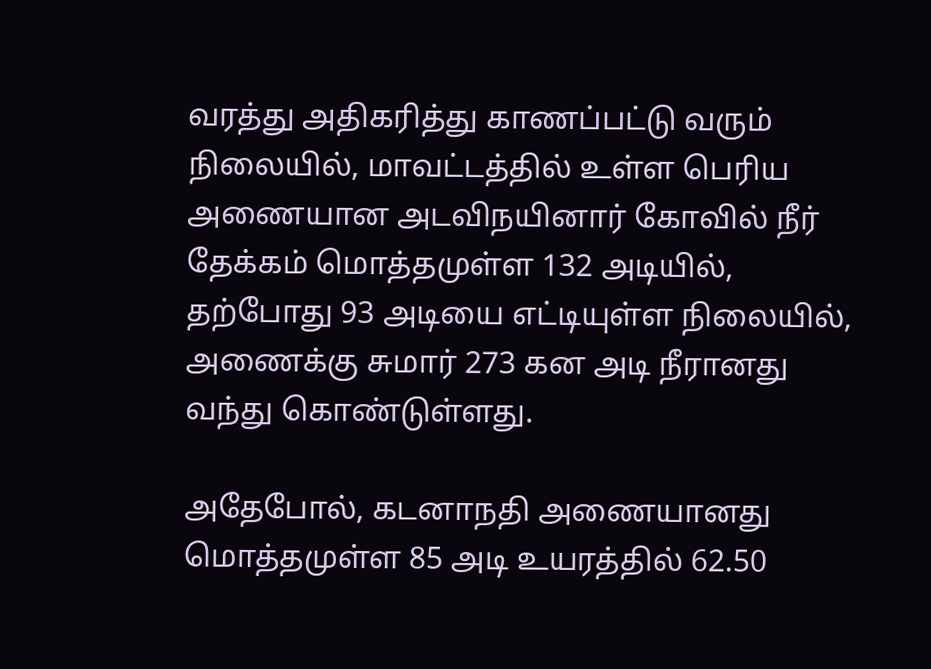வரத்து அதிகரித்து காணப்பட்டு வரும் நிலையில், மாவட்டத்தில் உள்ள பெரிய அணையான அடவிநயினார் கோவில் நீர் தேக்கம் மொத்தமுள்ள 132 அடியில், தற்போது 93 அடியை எட்டியுள்ள நிலையில், அணைக்கு சுமார் 273 கன அடி நீரானது வந்து கொண்டுள்ளது.

அதேபோல், கடனாநதி அணையானது மொத்தமுள்ள 85 அடி உயரத்தில் 62.50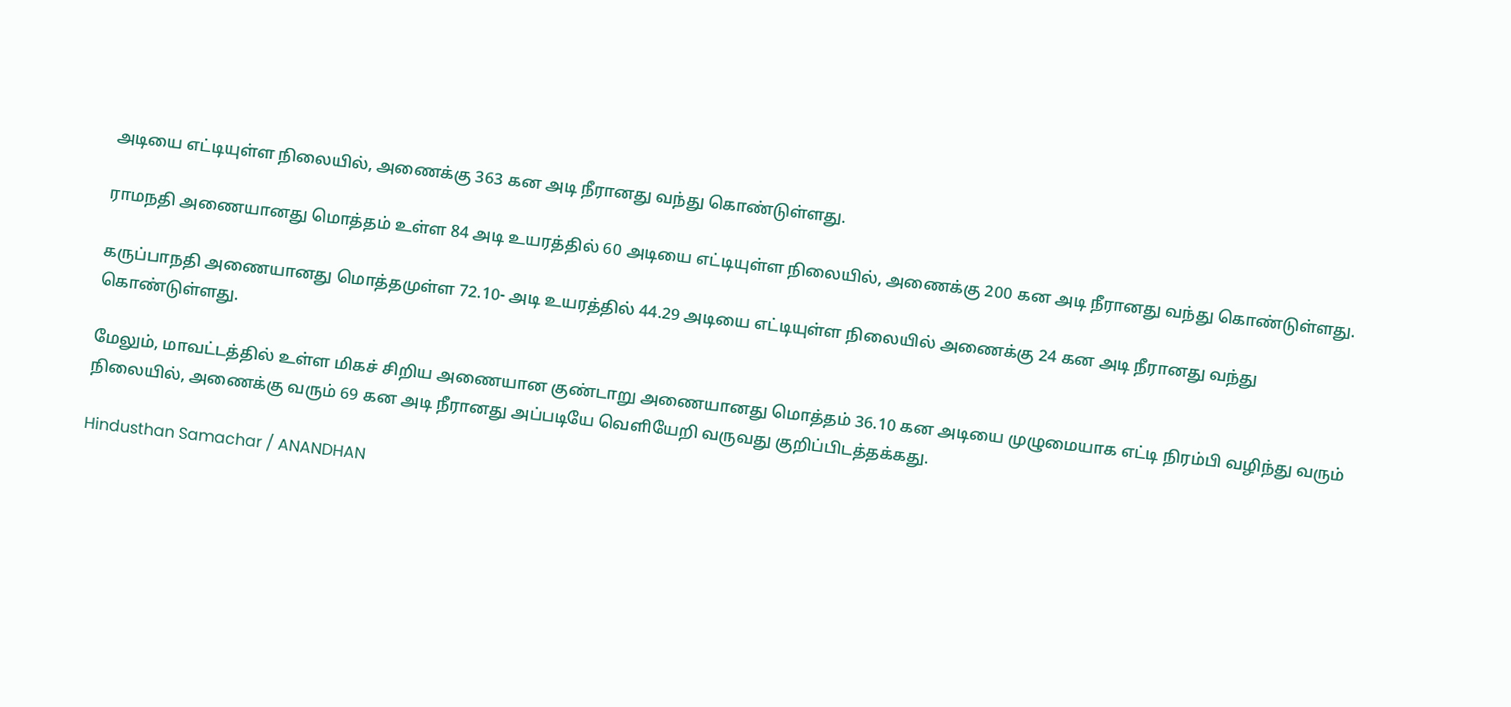அடியை எட்டியுள்ள நிலையில், அணைக்கு 363 கன அடி நீரானது வந்து கொண்டுள்ளது.

ராமநதி அணையானது மொத்தம் உள்ள 84 அடி உயரத்தில் 60 அடியை எட்டியுள்ள நிலையில், அணைக்கு 200 கன அடி நீரானது வந்து கொண்டுள்ளது.

கருப்பாநதி அணையானது மொத்தமுள்ள 72.10- அடி உயரத்தில் 44.29 அடியை எட்டியுள்ள நிலையில் அணைக்கு 24 கன அடி நீரானது வந்து கொண்டுள்ளது.

மேலும், மாவட்டத்தில் உள்ள மிகச் சிறிய அணையான குண்டாறு அணையானது மொத்தம் 36.10 கன அடியை முழுமையாக எட்டி நிரம்பி வழிந்து வரும் நிலையில், அணைக்கு வரும் 69 கன அடி நீரானது அப்படியே வெளியேறி வருவது குறிப்பிடத்தக்கது.

Hindusthan Samachar / ANANDHAN